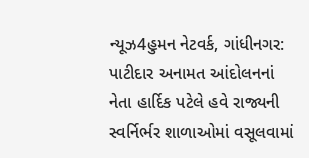ન્યૂઝ4હુમન નેટવર્ક, ગાંધીનગર: પાટીદાર અનામત આંદોલનનાં નેતા હાર્દિક પટેલે હવે રાજ્યની સ્વર્નિર્ભર શાળાઓમાં વસૂલવામાં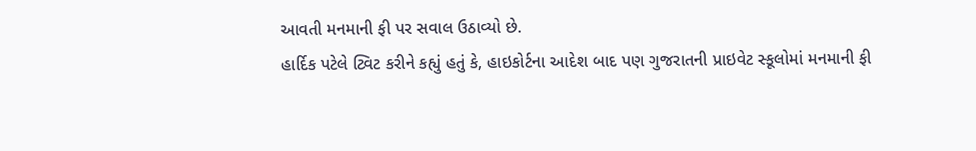આવતી મનમાની ફી પર સવાલ ઉઠાવ્યો છે.
હાર્દિક પટેલે ટ્વિટ કરીને કહ્યું હતું કે, હાઇકોર્ટના આદેશ બાદ પણ ગુજરાતની પ્રાઇવેટ સ્કૂલોમાં મનમાની ફી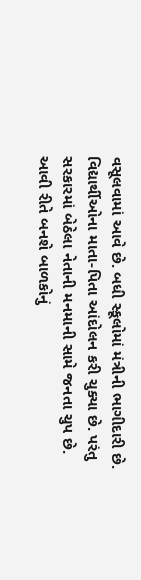વસૂલવામાં આવે છે. બધી સ્કૂલોમાં મંત્રીની ભાગીદારી છે. વિદ્યાર્થીઓના માતા-પિતા આંદોલન કરી ચુક્યા છે. પરંતુ સરકારમાં બેઠેલા નેતાની મનમાની સામે જનતા ચુપ છે. આવી રીતે બનશે બાળકોનું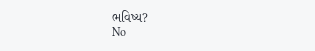ભવિષ્ય?
No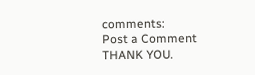comments:
Post a Comment
THANK YOU.